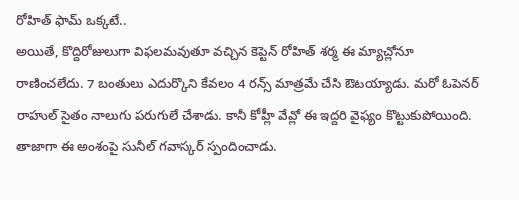రోహిత్ ఫామ్ ఒక్కటే..
అయితే, కొద్దిరోజులుగా విఫలమవుతూ వచ్చిన కెప్టెన్ రోహిత్ శర్మ ఈ మ్యాచ్లోనూ రాణించలేదు. 7 బంతులు ఎదుర్కొని కేవలం 4 రన్స్ మాత్రమే చేసి ఔటయ్యాడు. మరో ఓపెనర్ రాహుల్ సైతం నాలుగు పరుగులే చేశాడు. కానీ కోహ్లీ వేవ్లో ఈ ఇద్దరి వైఫ్యం కొట్టుకుపోయింది. తాజాగా ఈ అంశంపై సునీల్ గవాస్కర్ స్పందించాడు.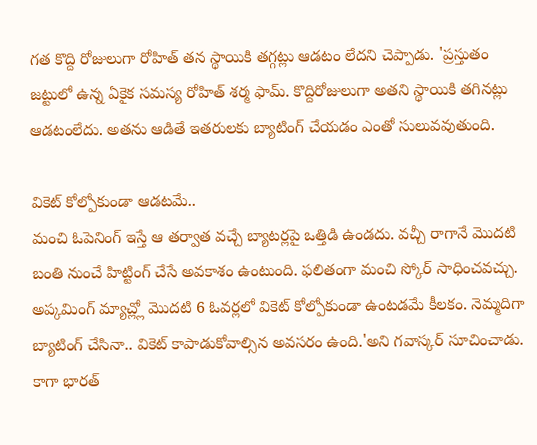గత కొద్ది రోజులుగా రోహిత్ తన స్థాయికి తగ్గట్లు ఆడటం లేదని చెప్పాడు. 'ప్రస్తుతం జట్టులో ఉన్న ఏకైక సమస్య రోహిత్ శర్మ ఫామ్. కొద్దిరోజులుగా అతని స్థాయికి తగినట్లు ఆడటంలేదు. అతను ఆడితే ఇతరులకు బ్యాటింగ్ చేయడం ఎంతో సులువవుతుంది.

వికెట్ కోల్పోకుండా ఆడటమే..
మంచి ఓపెనింగ్ ఇస్తే ఆ తర్వాత వచ్చే బ్యాటర్లపై ఒత్తిడి ఉండదు. వచ్చీ రాగానే మొదటి బంతి నుంచే హిట్టింగ్ చేసే అవకాశం ఉంటుంది. ఫలితంగా మంచి స్కోర్ సాధించవచ్చు. అప్కమింగ్ మ్యాచ్ల్లో మొదటి 6 ఓవర్లలో వికెట్ కోల్పోకుండా ఉంటడమే కీలకం. నెమ్మదిగా బ్యాటింగ్ చేసినా.. వికెట్ కాపాడుకోవాల్సిన అవసరం ఉంది.'అని గవాస్కర్ సూచించాడు. కాగా భారత్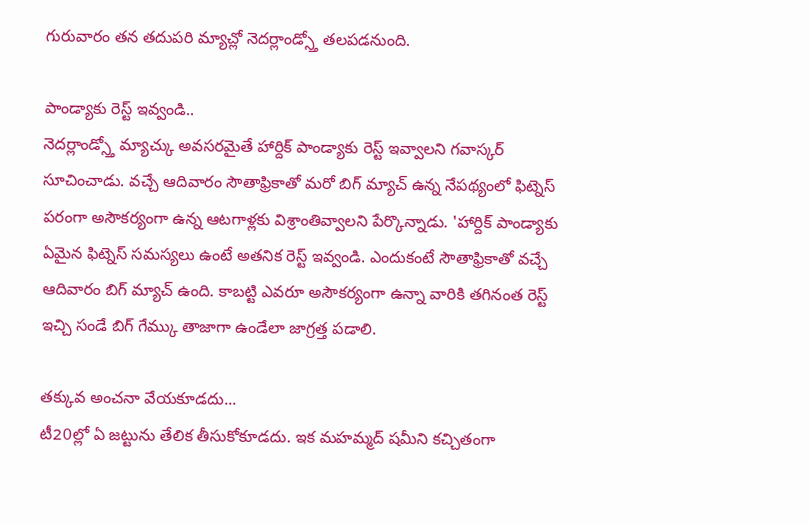గురువారం తన తదుపరి మ్యాచ్లో నెదర్లాండ్స్తో తలపడనుంది.

పాండ్యాకు రెస్ట్ ఇవ్వండి..
నెదర్లాండ్స్తో మ్యాచ్కు అవసరమైతే హార్దిక్ పాండ్యాకు రెస్ట్ ఇవ్వాలని గవాస్కర్ సూచించాడు. వచ్చే ఆదివారం సౌతాఫ్రికాతో మరో బిగ్ మ్యాచ్ ఉన్న నేపథ్యంలో ఫిట్నెస్ పరంగా అసౌకర్యంగా ఉన్న ఆటగాళ్లకు విశ్రాంతివ్వాలని పేర్కొన్నాడు. 'హార్దిక్ పాండ్యాకు ఏమైన ఫిట్నెస్ సమస్యలు ఉంటే అతనిక రెస్ట్ ఇవ్వండి. ఎందుకంటే సౌతాఫ్రికాతో వచ్చే ఆదివారం బిగ్ మ్యాచ్ ఉంది. కాబట్టి ఎవరూ అసౌకర్యంగా ఉన్నా వారికి తగినంత రెస్ట్ ఇచ్చి సండే బిగ్ గేమ్కు తాజాగా ఉండేలా జాగ్రత్త పడాలి.

తక్కువ అంచనా వేయకూడదు...
టీ20ల్లో ఏ జట్టును తేలిక తీసుకోకూడదు. ఇక మహమ్మద్ షమీని కచ్చితంగా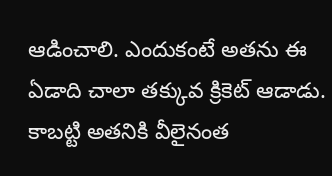ఆడించాలి. ఎందుకంటే అతను ఈ ఏడాది చాలా తక్కువ క్రికెట్ ఆడాడు. కాబట్టి అతనికి వీలైనంత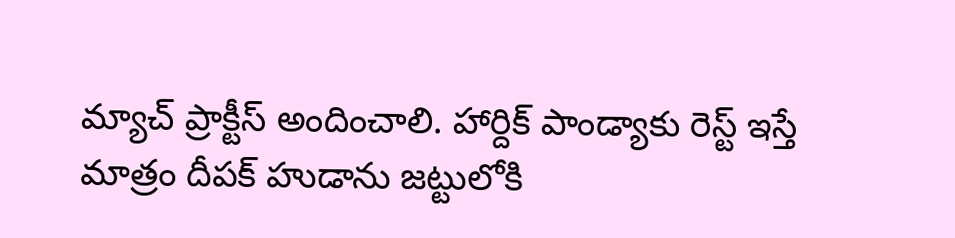మ్యాచ్ ప్రాక్టీస్ అందించాలి. హార్దిక్ పాండ్యాకు రెస్ట్ ఇస్తే మాత్రం దీపక్ హుడాను జట్టులోకి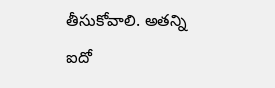తీసుకోవాలి. అతన్ని ఐదో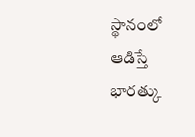స్థానంలో ఆడిస్తే భారత్కు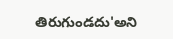తిరుగుండదు'అని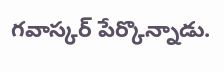గవాస్కర్ పేర్కొన్నాడు.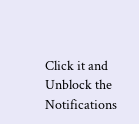Click it and Unblock the Notifications